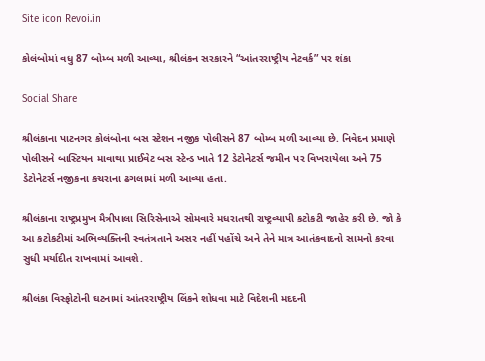Site icon Revoi.in

કોલંબોમાં વધુ 87 બોમ્બ મળી આવ્યા, શ્રીલંકન સરકારને “આંતરરાષ્ટ્રીય નેટવર્ક” પર શંકા

Social Share

શ્રીલંકાના પાટનગર કોલંબોના બસ સ્ટેશન નજીક પોલીસને 87 બોમ્બ મળી આવ્યા છે. નિવેદન પ્રમાણે પોલીસને બાસ્ટિયન માવાથા પ્રાઈવેટ બસ સ્ટેન્ડ ખાતે 12 ડેટોનેટર્સ જમીન પર વિખરાયેલા અને 75 ડેટોનેટર્સ નજીકના કચરાના ઢગલામાં મળી આવ્યા હતા.

શ્રીલંકાના રાષ્ટ્રપ્રમુખ મૈત્રીપાલા સિરિસેનાએ સોમવારે મધરાતથી રાષ્ટ્રવ્યાપી કટોકટી જાહેર કરી છે. જો કે આ કટોકટીમાં અભિવ્યક્તિની સ્વતંત્રતાને અસર નહીં પહોંચે અને તેને માત્ર આતંકવાદનો સામનો કરવા સુધી મર્યાદીત રાખવામાં આવશે.

શ્રીલંકા વિસ્ફોટોની ઘટનામાં આંતરરાષ્ટ્રીય લિંકને શોધવા માટે વિદેશની મદદની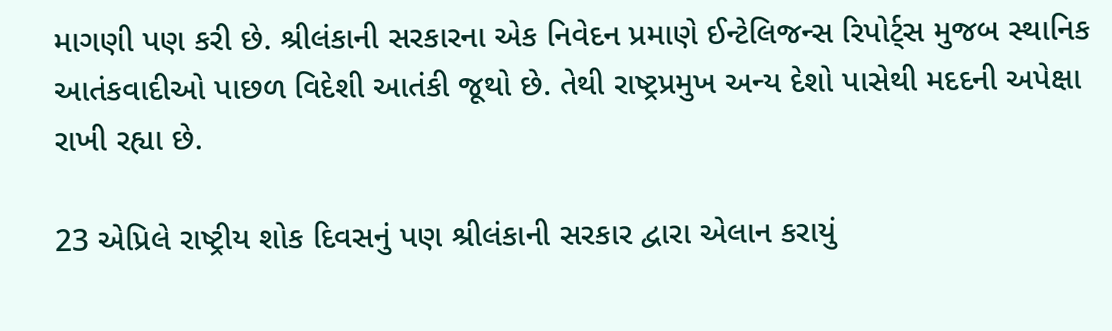માગણી પણ કરી છે. શ્રીલંકાની સરકારના એક નિવેદન પ્રમાણે ઈન્ટેલિજન્સ રિપોર્ટ્સ મુજબ સ્થાનિક આતંકવાદીઓ પાછળ વિદેશી આતંકી જૂથો છે. તેથી રાષ્ટ્રપ્રમુખ અન્ય દેશો પાસેથી મદદની અપેક્ષા રાખી રહ્યા છે.

23 એપ્રિલે રાષ્ટ્રીય શોક દિવસનું પણ શ્રીલંકાની સરકાર દ્વારા એલાન કરાયું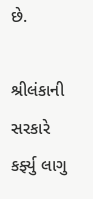છે.

શ્રીલંકાની સરકારે કર્ફ્યુ લાગુ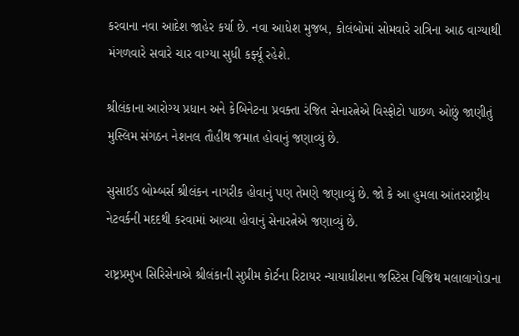કરવાના નવા આદેશ જાહેર કર્યા છે. નવા આધેશ મુજબ, કોલંબોમાં સોમવારે રાત્રિના આઠ વાગ્યાથી મંગળવારે સવારે ચાર વાગ્યા સુધી કર્ફ્યૂ રહેશે.

શ્રીલંકાના આરોગ્ય પ્રધાન અને કેબિનેટના પ્રવક્તા રંજિત સેનારત્નેએ વિસ્ફોટો પાછળ ઓછું જાણીતું મુસ્લિમ સંગઠન નેશનલ તૌહીથ જમાત હોવાનું જણાવ્યું છે.

સુસાઈડ બોમ્બર્સ શ્રીલંકન નાગરીક હોવાનું પણ તેમણે જણાવ્યું છે. જો કે આ હુમલા આંતરરાષ્ટ્રીય નેટવર્કની મદદથી કરવામાં આવ્યા હોવાનું સેનારત્નેએ જણાવ્યું છે.

રાષ્ટ્રપ્રમુખ સિરિસેનાએ શ્રીલંકાની સુપ્રીમ કોર્ટના રિટાયર ન્યાયાધીશના જસ્ટિસ વિજિથ મલાલાગોડાના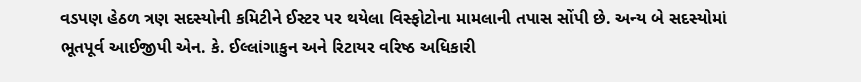વડપણ હેઠળ ત્રણ સદસ્યોની કમિટીને ઈસ્ટર પર થયેલા વિસ્ફોટોના મામલાની તપાસ સોંપી છે. અન્ય બે સદસ્યોમાં ભૂતપૂર્વ આઈજીપી એન. કે. ઈલ્લાંગાકુન અને રિટાયર વરિષ્ઠ અધિકારી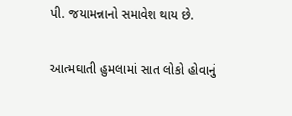પી. જયામન્નાનો સમાવેશ થાય છે.

આત્મઘાતી હુમલામાં સાત લોકો હોવાનું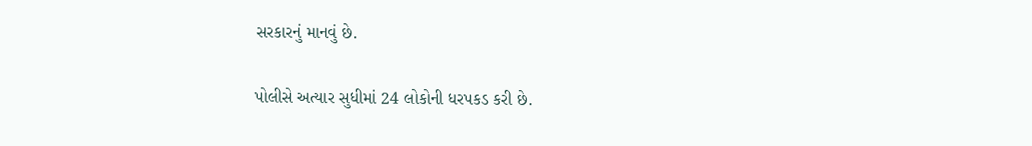સરકારનું માનવું છે.

પોલીસે અત્યાર સુધીમાં 24 લોકોની ધરપકડ કરી છે.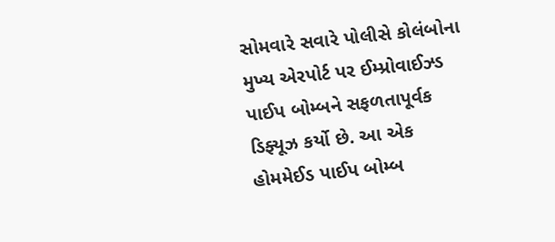સોમવારે સવારે પોલીસે કોલંબોના મુખ્ય એરપોર્ટ પર ઈમ્પ્રોવાઈઝ્ડ પાઈપ બોમ્બને સફળતાપૂર્વક ડિફ્યૂઝ કર્યો છે. આ એક હોમમેઈડ પાઈપ બોમ્બ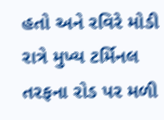હતો અને રવિરે મોડી રાત્રે મુખ્ય ટર્મિનલ તરફના રોડ પર મળી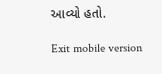આવ્યો હતો.

Exit mobile version